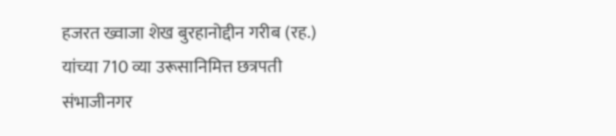हजरत ख्वाजा शेख बुरहानोद्दीन गरीब (रह.) यांच्या 710 व्या उरूसानिमित्त छत्रपती संभाजीनगर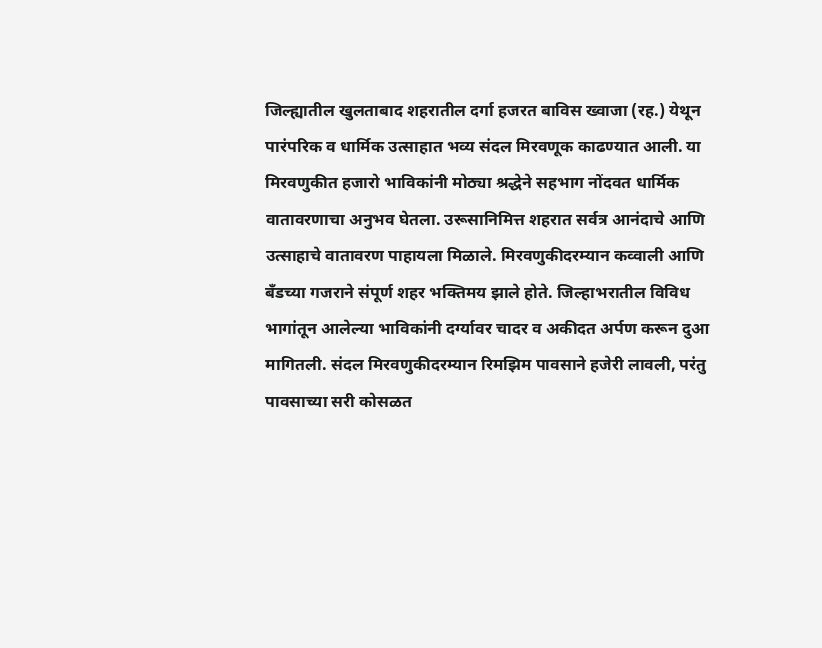जिल्ह्यातील खुलताबाद शहरातील दर्गा हजरत बाविस ख्वाजा (रह.) येथून पारंपरिक व धार्मिक उत्साहात भव्य संदल मिरवणूक काढण्यात आली. या मिरवणुकीत हजारो भाविकांनी मोठ्या श्रद्धेने सहभाग नोंदवत धार्मिक वातावरणाचा अनुभव घेतला. उरूसानिमित्त शहरात सर्वत्र आनंदाचे आणि उत्साहाचे वातावरण पाहायला मिळाले. मिरवणुकीदरम्यान कव्वाली आणि बँडच्या गजराने संपूर्ण शहर भक्तिमय झाले होते. जिल्हाभरातील विविध भागांतून आलेल्या भाविकांनी दर्ग्यावर चादर व अकीदत अर्पण करून दुआ मागितली. संदल मिरवणुकीदरम्यान रिमझिम पावसाने हजेरी लावली, परंतु पावसाच्या सरी कोसळत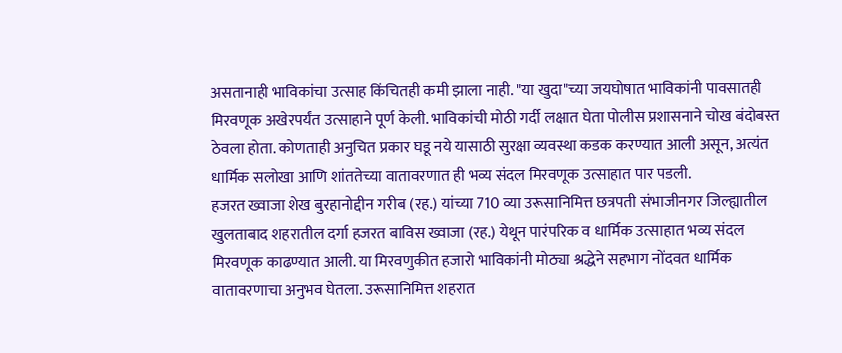असतानाही भाविकांचा उत्साह किंचितही कमी झाला नाही. "या खुदा"च्या जयघोषात भाविकांनी पावसातही मिरवणूक अखेरपर्यंत उत्साहाने पूर्ण केली. भाविकांची मोठी गर्दी लक्षात घेता पोलीस प्रशासनाने चोख बंदोबस्त ठेवला होता. कोणताही अनुचित प्रकार घडू नये यासाठी सुरक्षा व्यवस्था कडक करण्यात आली असून, अत्यंत धार्मिक सलोखा आणि शांततेच्या वातावरणात ही भव्य संदल मिरवणूक उत्साहात पार पडली.
हजरत ख्वाजा शेख बुरहानोद्दीन गरीब (रह.) यांच्या 710 व्या उरूसानिमित्त छत्रपती संभाजीनगर जिल्ह्यातील खुलताबाद शहरातील दर्गा हजरत बाविस ख्वाजा (रह.) येथून पारंपरिक व धार्मिक उत्साहात भव्य संदल मिरवणूक काढण्यात आली. या मिरवणुकीत हजारो भाविकांनी मोठ्या श्रद्धेने सहभाग नोंदवत धार्मिक वातावरणाचा अनुभव घेतला. उरूसानिमित्त शहरात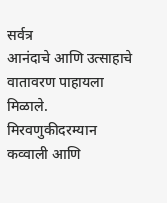सर्वत्र
आनंदाचे आणि उत्साहाचे वातावरण पाहायला मिळाले. मिरवणुकीदरम्यान कव्वाली आणि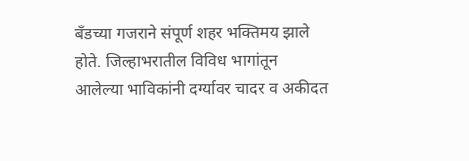बँडच्या गजराने संपूर्ण शहर भक्तिमय झाले होते. जिल्हाभरातील विविध भागांतून आलेल्या भाविकांनी दर्ग्यावर चादर व अकीदत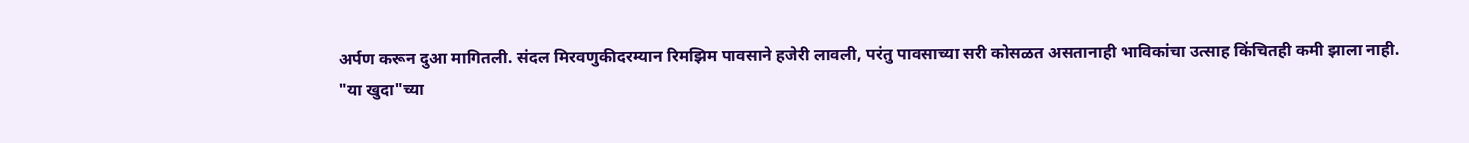अर्पण करून दुआ मागितली. संदल मिरवणुकीदरम्यान रिमझिम पावसाने हजेरी लावली, परंतु पावसाच्या सरी कोसळत असतानाही भाविकांचा उत्साह किंचितही कमी झाला नाही.
"या खुदा"च्या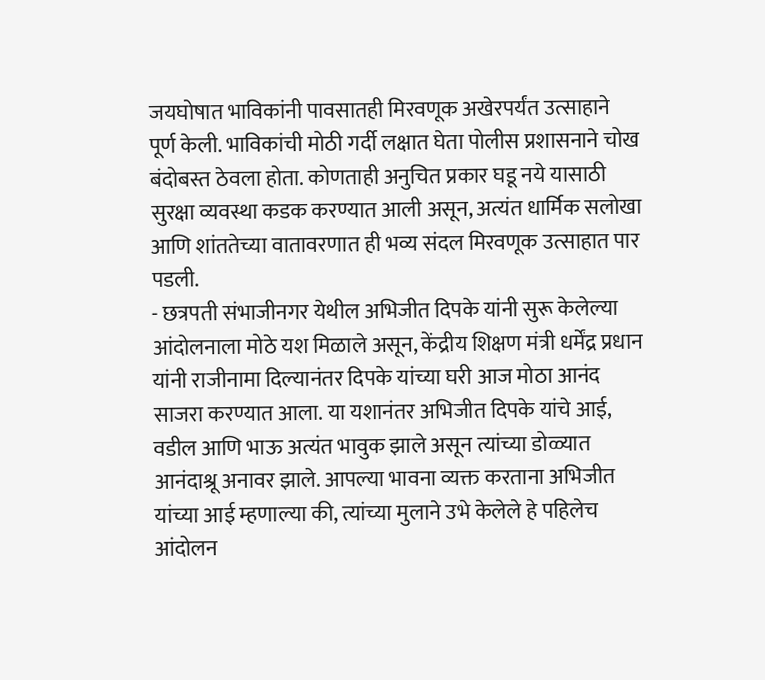जयघोषात भाविकांनी पावसातही मिरवणूक अखेरपर्यंत उत्साहाने पूर्ण केली. भाविकांची मोठी गर्दी लक्षात घेता पोलीस प्रशासनाने चोख बंदोबस्त ठेवला होता. कोणताही अनुचित प्रकार घडू नये यासाठी सुरक्षा व्यवस्था कडक करण्यात आली असून, अत्यंत धार्मिक सलोखा आणि शांततेच्या वातावरणात ही भव्य संदल मिरवणूक उत्साहात पार पडली.
- छत्रपती संभाजीनगर येथील अभिजीत दिपके यांनी सुरू केलेल्या आंदोलनाला मोठे यश मिळाले असून, केंद्रीय शिक्षण मंत्री धर्मेंद्र प्रधान यांनी राजीनामा दिल्यानंतर दिपके यांच्या घरी आज मोठा आनंद साजरा करण्यात आला. या यशानंतर अभिजीत दिपके यांचे आई, वडील आणि भाऊ अत्यंत भावुक झाले असून त्यांच्या डोळ्यात आनंदाश्रू अनावर झाले. आपल्या भावना व्यक्त करताना अभिजीत यांच्या आई म्हणाल्या की, त्यांच्या मुलाने उभे केलेले हे पहिलेच आंदोलन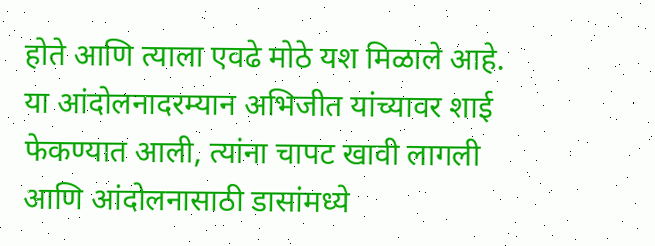होते आणि त्याला एवढे मोठे यश मिळाले आहे. या आंदोलनादरम्यान अभिजीत यांच्यावर शाई फेकण्यात आली, त्यांना चापट खावी लागली आणि आंदोलनासाठी डासांमध्ये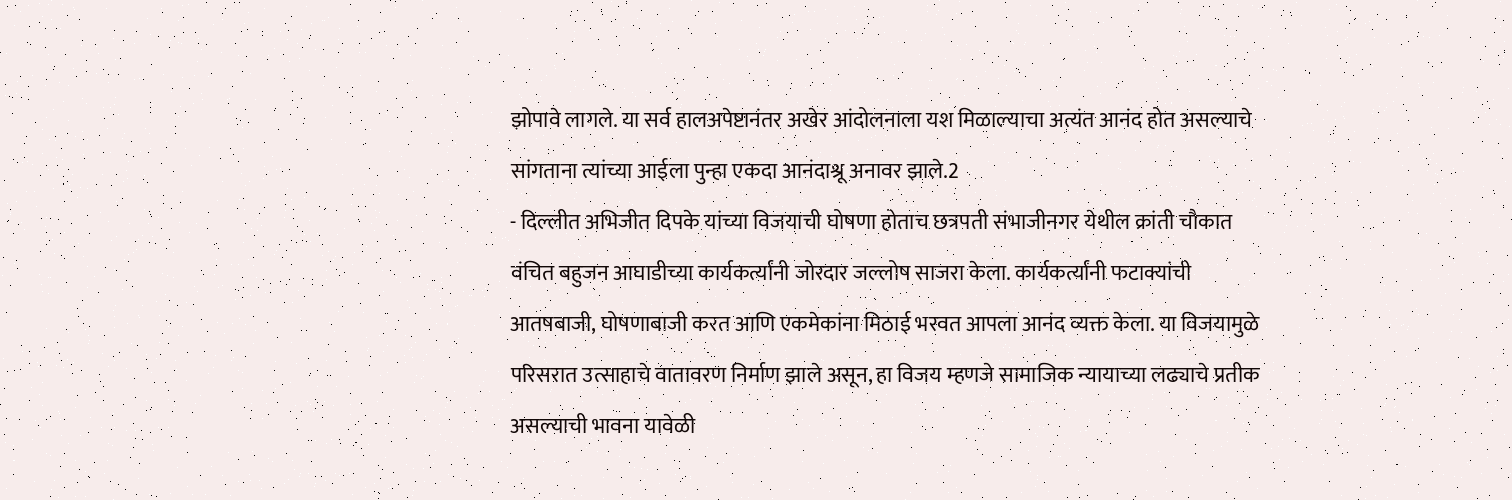झोपावे लागले. या सर्व हालअपेष्टानंतर अखेर आंदोलनाला यश मिळाल्याचा अत्यंत आनंद होत असल्याचे सांगताना त्यांच्या आईला पुन्हा एकदा आनंदाश्रू अनावर झाले.2
- दिल्लीत अभिजीत दिपके यांच्या विजयाची घोषणा होताच छत्रपती संभाजीनगर येथील क्रांती चौकात वंचित बहुजन आघाडीच्या कार्यकर्त्यांनी जोरदार जल्लोष साजरा केला. कार्यकर्त्यांनी फटाक्यांची आतषबाजी, घोषणाबाजी करत आणि एकमेकांना मिठाई भरवत आपला आनंद व्यक्त केला. या विजयामुळे परिसरात उत्साहाचे वातावरण निर्माण झाले असून, हा विजय म्हणजे सामाजिक न्यायाच्या लढ्याचे प्रतीक असल्याची भावना यावेळी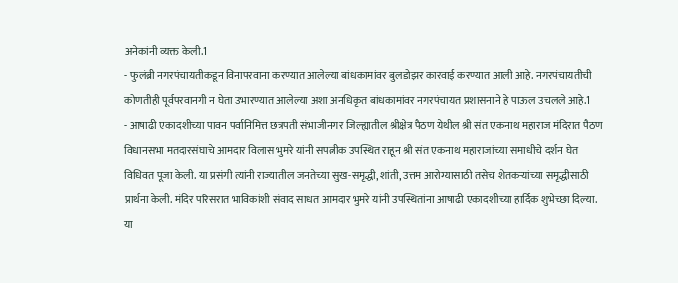अनेकांनी व्यक्त केली.1
- फुलंब्री नगरपंचायतीकडून विनापरवाना करण्यात आलेल्या बांधकामांवर बुलडोझर कारवाई करण्यात आली आहे. नगरपंचायतीची कोणतीही पूर्वपरवानगी न घेता उभारण्यात आलेल्या अशा अनधिकृत बांधकामांवर नगरपंचायत प्रशासनाने हे पाऊल उचलले आहे.1
- आषाढी एकादशीच्या पावन पर्वानिमित्त छत्रपती संभाजीनगर जिल्ह्यातील श्रीक्षेत्र पैठण येथील श्री संत एकनाथ महाराज मंदिरात पैठण विधानसभा मतदारसंघाचे आमदार विलास भुमरे यांनी सपत्नीक उपस्थित राहून श्री संत एकनाथ महाराजांच्या समाधीचे दर्शन घेत विधिवत पूजा केली. या प्रसंगी त्यांनी राज्यातील जनतेच्या सुख-समृद्धी, शांती, उत्तम आरोग्यासाठी तसेच शेतकऱ्यांच्या समृद्धीसाठी प्रार्थना केली. मंदिर परिसरात भाविकांशी संवाद साधत आमदार भुमरे यांनी उपस्थितांना आषाढी एकादशीच्या हार्दिक शुभेच्छा दिल्या. या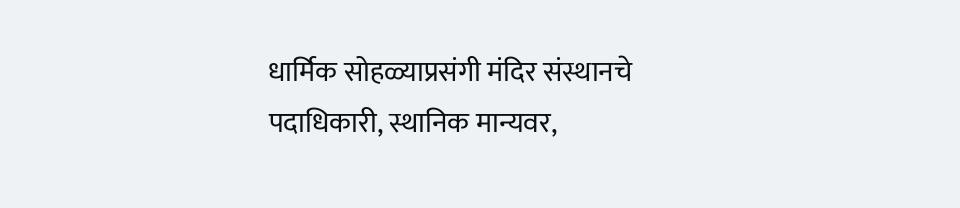धार्मिक सोहळ्याप्रसंगी मंदिर संस्थानचे पदाधिकारी, स्थानिक मान्यवर,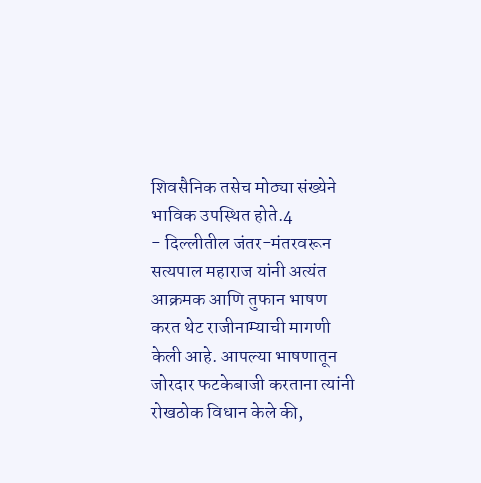शिवसैनिक तसेच मोठ्या संख्येने भाविक उपस्थित होते.4
- दिल्लीतील जंतर-मंतरवरून सत्यपाल महाराज यांनी अत्यंत आक्रमक आणि तुफान भाषण करत थेट राजीनाम्याची मागणी केली आहे. आपल्या भाषणातून जोरदार फटकेबाजी करताना त्यांनी रोखठोक विधान केले की,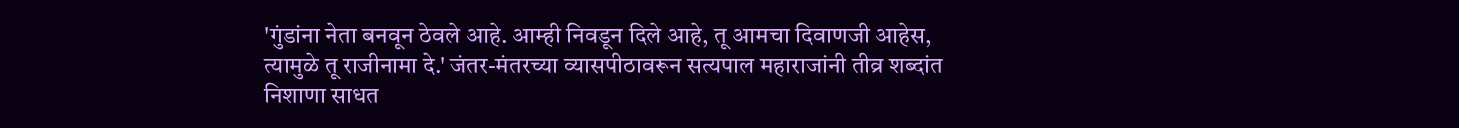'गुंडांना नेता बनवून ठेवले आहे. आम्ही निवडून दिले आहे, तू आमचा दिवाणजी आहेस, त्यामुळे तू राजीनामा दे.' जंतर-मंतरच्या व्यासपीठावरून सत्यपाल महाराजांनी तीव्र शब्दांत निशाणा साधत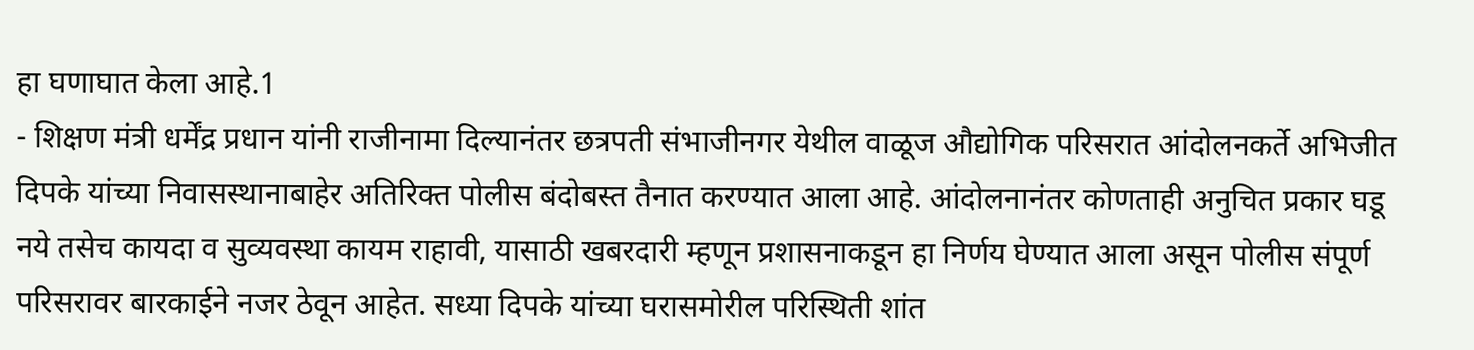हा घणाघात केला आहे.1
- शिक्षण मंत्री धर्मेंद्र प्रधान यांनी राजीनामा दिल्यानंतर छत्रपती संभाजीनगर येथील वाळूज औद्योगिक परिसरात आंदोलनकर्ते अभिजीत दिपके यांच्या निवासस्थानाबाहेर अतिरिक्त पोलीस बंदोबस्त तैनात करण्यात आला आहे. आंदोलनानंतर कोणताही अनुचित प्रकार घडू नये तसेच कायदा व सुव्यवस्था कायम राहावी, यासाठी खबरदारी म्हणून प्रशासनाकडून हा निर्णय घेण्यात आला असून पोलीस संपूर्ण परिसरावर बारकाईने नजर ठेवून आहेत. सध्या दिपके यांच्या घरासमोरील परिस्थिती शांत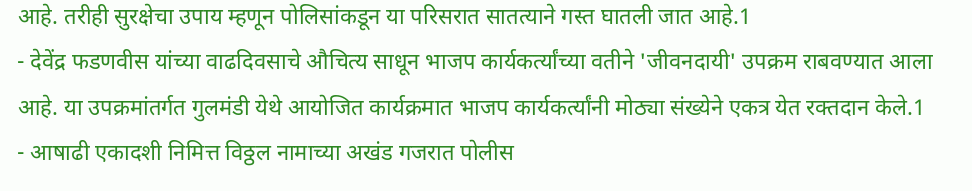आहे. तरीही सुरक्षेचा उपाय म्हणून पोलिसांकडून या परिसरात सातत्याने गस्त घातली जात आहे.1
- देवेंद्र फडणवीस यांच्या वाढदिवसाचे औचित्य साधून भाजप कार्यकर्त्यांच्या वतीने 'जीवनदायी' उपक्रम राबवण्यात आला आहे. या उपक्रमांतर्गत गुलमंडी येथे आयोजित कार्यक्रमात भाजप कार्यकर्त्यांनी मोठ्या संख्येने एकत्र येत रक्तदान केले.1
- आषाढी एकादशी निमित्त विठ्ठल नामाच्या अखंड गजरात पोलीस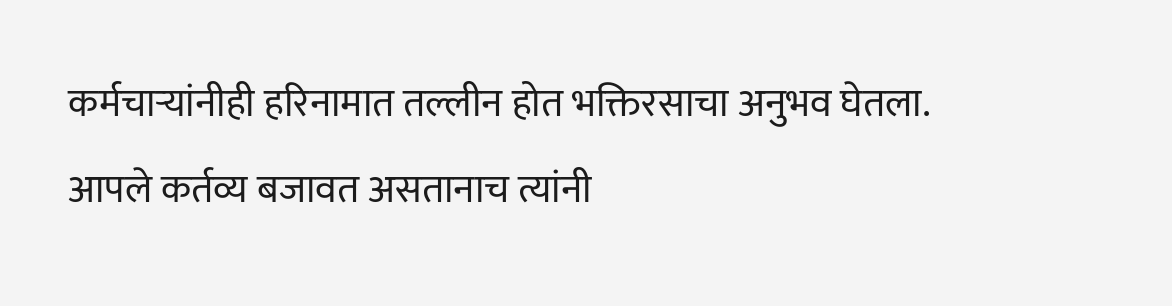कर्मचाऱ्यांनीही हरिनामात तल्लीन होत भक्तिरसाचा अनुभव घेतला. आपले कर्तव्य बजावत असतानाच त्यांनी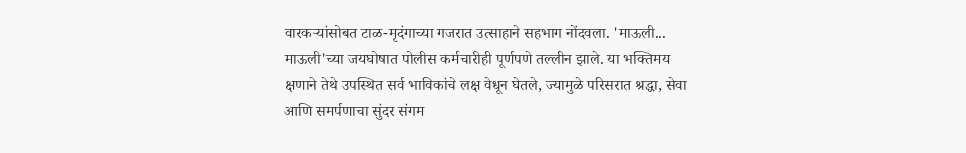वारकऱ्यांसोबत टाळ-मृदंगाच्या गजरात उत्साहाने सहभाग नोंदवला. 'माऊली... माऊली'च्या जयघोषात पोलीस कर्मचारीही पूर्णपणे तल्लीन झाले. या भक्तिमय क्षणाने तेथे उपस्थित सर्व भाविकांचे लक्ष वेधून घेतले, ज्यामुळे परिसरात श्रद्धा, सेवा आणि समर्पणाचा सुंदर संगम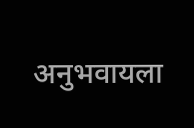अनुभवायला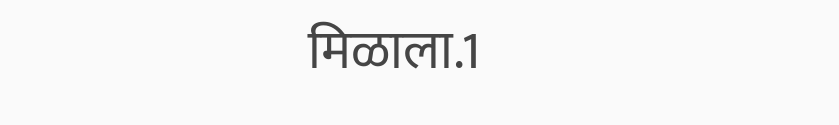मिळाला.1